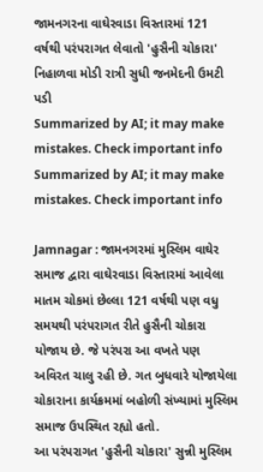જામનગરના વાઘેરવાડા વિસ્તારમાં 121 વર્ષથી પરંપરાગત લેવાતો 'હુસૈની ચોકારા' નિહાળવા મોડી રાત્રી સુધી જનમેદની ઉમટી પડી
Summarized by AI; it may make mistakes. Check important info
Summarized by AI; it may make mistakes. Check important info

Jamnagar : જામનગરમાં મુસ્લિમ વાઘેર સમાજ દ્વારા વાઘેરવાડા વિસ્તારમાં આવેલા માતમ ચોકમાં છેલ્લા 121 વર્ષથી પણ વધુ સમયથી પરંપરાગત રીતે હુસૈની ચોકારા યોજાય છે. જે પરંપરા આ વખતે પણ અવિરત ચાલુ રહી છે. ગત બુધવારે યોજાયેલા ચોકારાના કાર્યક્રમમાં બહોળી સંખ્યામાં મુસ્લિમ સમાજ ઉપસ્થિત રહ્યો હતો.
આ પરંપરાગત 'હુસૈની ચોકારા' સુન્ની મુસ્લિમ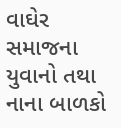વાઘેર સમાજના યુવાનો તથા નાના બાળકો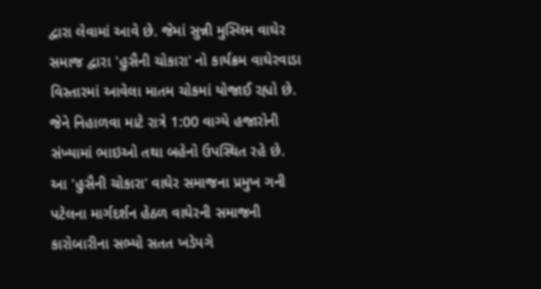દ્વારા લેવામાં આવે છે. જેમાં સુન્ની મુસ્લિમ વાઘેર સમાજ દ્વારા 'હુસૈની ચોકારા' નો કાર્યક્રમ વાઘેરવાડા વિસ્તારમાં આવેલા માતમ ચોકમાં યોજાઈ રહ્યો છે. જેને નિહાળવા માટે રાત્રે 1:00 વાગ્યે હજારોની સંખ્યામાં ભાઇઓ તથા બહેનો ઉપસ્થિત રહે છે. આ 'હુસૈની ચોકારા' વાઘેર સમાજના પ્રમુખ ગની પટેલના માર્ગદર્શન હેઠળ વાઘેરની સમાજની કારોબારીના સભ્યો સતત ખડેપગે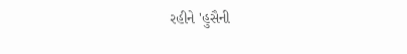રહીને 'હુસૈની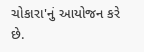ચોકારા'નું આયોજન કરે છે.